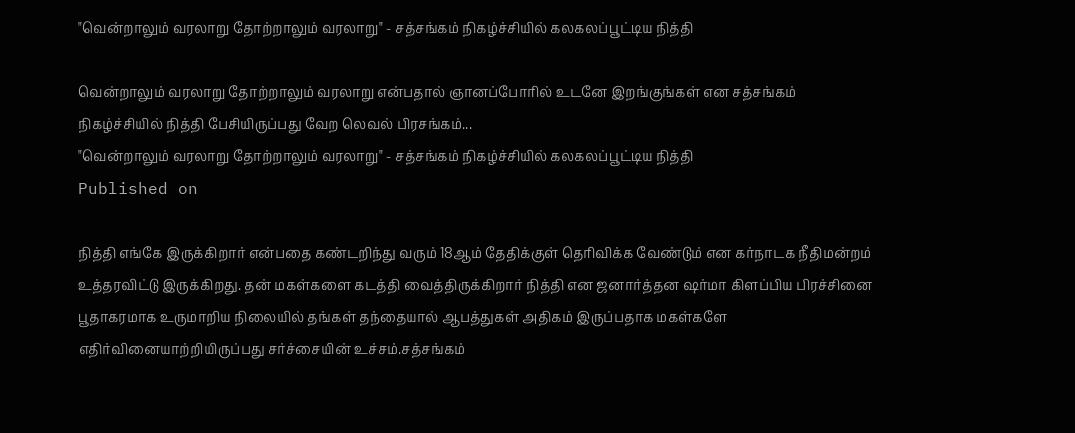"வென்றாலும் வரலாறு தோற்றாலும் வரலாறு" - சத்சங்கம் நிகழ்ச்சியில் கலகலப்பூட்டிய நித்தி

வென்றாலும் வரலாறு தோற்றாலும் வரலாறு என்பதால் ஞானப்போரில் உடனே இறங்குங்கள் என சத்சங்கம் நிகழ்ச்சியில் நித்தி பேசியிருப்பது வேற லெவல் பிரசங்கம்...
"வென்றாலும் வரலாறு தோற்றாலும் வரலாறு" - சத்சங்கம் நிகழ்ச்சியில் கலகலப்பூட்டிய நித்தி
Published on

நித்தி எங்கே இருக்கிறார் என்பதை கண்டறிந்து வரும் 18ஆம் தேதிக்குள் தெரிவிக்க வேண்டும் என கர்நாடக நீதிமன்றம் உத்தரவிட்டு இருக்கிறது. தன் மகள்களை கடத்தி வைத்திருக்கிறார் நித்தி என ஜனார்த்தன ஷர்மா கிளப்பிய பிரச்சினை பூதாகரமாக உருமாறிய நிலையில் தங்கள் தந்தையால் ஆபத்துகள் அதிகம் இருப்பதாக மகள்களே எதிர்வினையாற்றியிருப்பது சர்ச்சையின் உச்சம்.சத்சங்கம்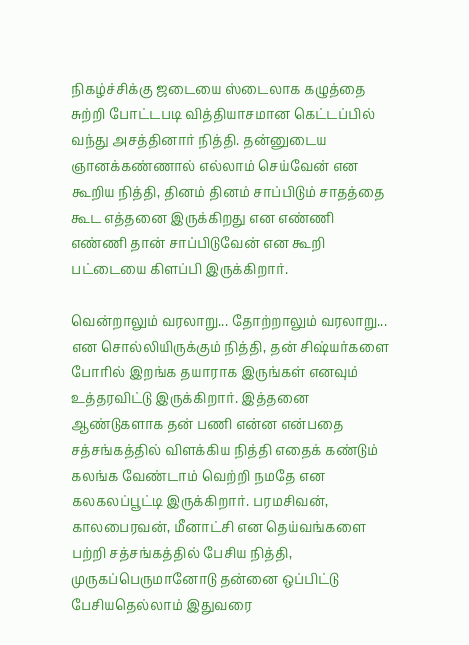நிகழ்ச்சிக்கு ஜடையை ஸ்டைலாக கழுத்தை சுற்றி போட்டபடி வித்தியாசமான கெட்டப்பில் வந்து அசத்தினார் நித்தி. தன்னுடைய ஞானக்கண்ணால் எல்லாம் செய்வேன் என கூறிய நித்தி, தினம் தினம் சாப்பிடும் சாதத்தை கூட எத்தனை இருக்கிறது என எண்ணி எண்ணி தான் சாப்பிடுவேன் என கூறி பட்டையை கிளப்பி இருக்கிறார்.

வென்றாலும் வரலாறு... தோற்றாலும் வரலாறு... என சொல்லியிருக்கும் நித்தி, தன் சிஷ்யர்களை போரில் இறங்க தயாராக இருங்கள் எனவும் உத்தரவிட்டு இருக்கிறார். இத்தனை ஆண்டுகளாக தன் பணி என்ன என்பதை சத்சங்கத்தில் விளக்கிய நித்தி எதைக் கண்டும் கலங்க வேண்டாம் வெற்றி நமதே என கலகலப்பூட்டி இருக்கிறார். பரமசிவன், காலபைரவன், மீனாட்சி என தெய்வங்களை பற்றி சத்சங்கத்தில் பேசிய நித்தி, முருகப்பெருமானோடு தன்னை ஒப்பிட்டு பேசியதெல்லாம் இதுவரை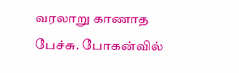வரலாறு காணாத பேச்சு. போகன்வில்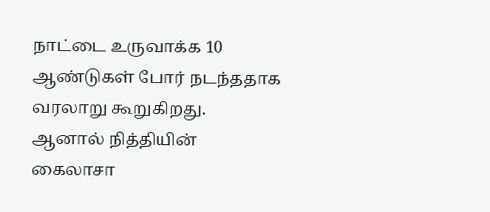நாட்டை உருவாக்க 10 ஆண்டுகள் போர் நடந்ததாக வரலாறு கூறுகிறது. ஆனால் நித்தியின் கைலாசா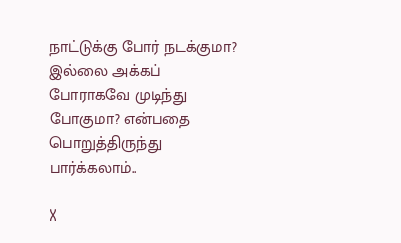நாட்டுக்கு போர் நடக்குமா? இல்லை அக்கப் போராகவே முடிந்து போகுமா? என்பதை பொறுத்திருந்து பார்க்கலாம்..

X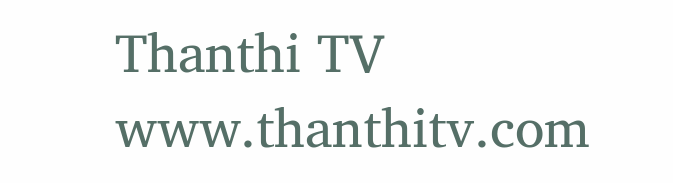Thanthi TV
www.thanthitv.com